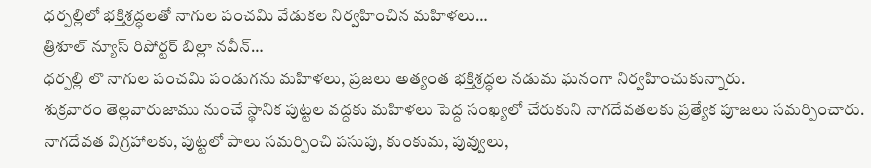ధర్పల్లిలో భక్తిశ్రద్ధలతో నాగుల పంచమి వేడుకల నిర్వహించిన మహిళలు…
త్రిశూల్ న్యూస్ రిపోర్టర్ బిల్లా నవీన్…
ధర్పల్లి లొ నాగుల పంచమి పండుగను మహిళలు, ప్రజలు అత్యంత భక్తిశ్రద్ధల నడుమ ఘనంగా నిర్వహించుకున్నారు.
శుక్రవారం తెల్లవారుజాము నుంచే స్థానిక పుట్టల వద్దకు మహిళలు పెద్ద సంఖ్యలో చేరుకుని నాగదేవతలకు ప్రత్యేక పూజలు సమర్పించారు. నాగదేవత విగ్రహాలకు, పుట్టలో పాలు సమర్పించి పసుపు, కుంకుమ, పువ్వులు,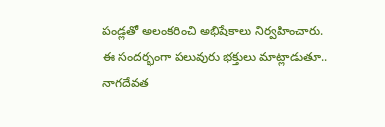పండ్లతో అలంకరించి అభిషేకాలు నిర్వహించారు.
ఈ సందర్భంగా పలువురు భక్తులు మాట్లాడుతూ.. నాగదేవత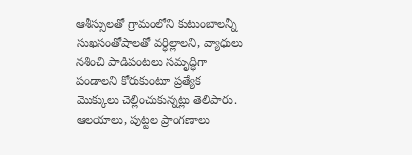ఆశీస్సులతో గ్రామంలోని కుటుంబాలన్నీ సుఖసంతోషాలతో వర్ధిల్లాలని, వ్యాధులు నశించి పాడిపంటలు సమృద్ధిగా పండాలని కోరుకుంటూ ప్రత్యేక మొక్కులు చెల్లించుకున్నట్లు తెలిపారు. ఆలయాలు, పుట్టల ప్రాంగణాలు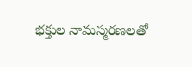భక్తుల నామస్మరణలతో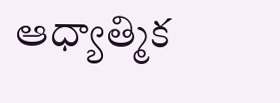ఆధ్యాత్మిక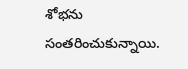శోభను సంతరించుకున్నాయి.